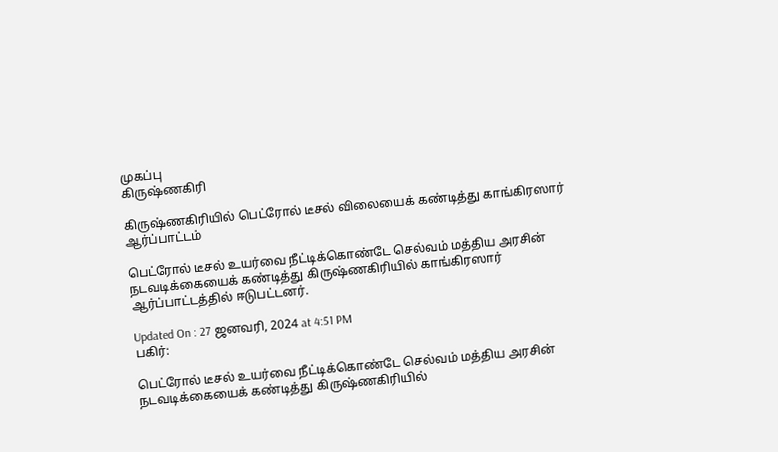முகப்பு
கிருஷ்ணகிரி

கிருஷ்ணகிரியில் பெட்ரோல் டீசல் விலையைக் கண்டித்து காங்கிரஸார் ஆர்ப்பாட்டம்

பெட்ரோல் டீசல் உயர்வை நீட்டிக்கொண்டே செல்வம் மத்திய அரசின் நடவடிக்கையைக் கண்டித்து கிருஷ்ணகிரியில் காங்கிரஸார் ஆர்ப்பாட்டத்தில் ஈடுபட்டனர்.

Updated On : 27 ஜனவரி, 2024 at 4:51 PM
பகிர்:

பெட்ரோல் டீசல் உயர்வை நீட்டிக்கொண்டே செல்வம் மத்திய அரசின் நடவடிக்கையைக் கண்டித்து கிருஷ்ணகிரியில்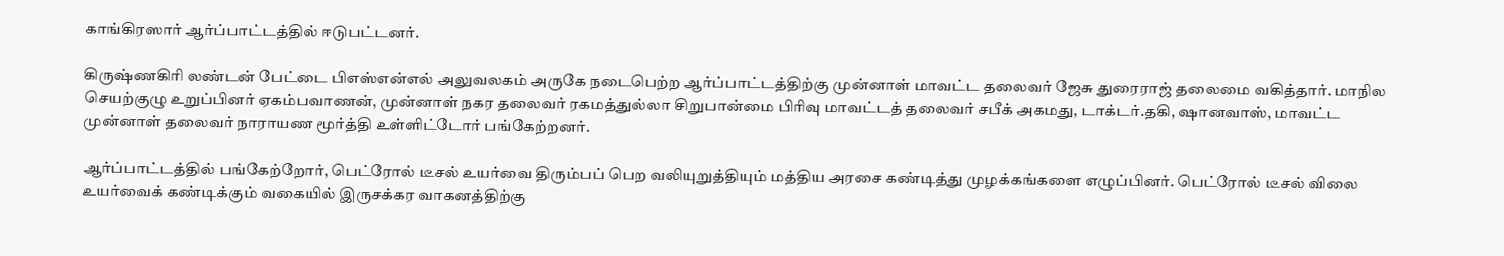காங்கிரஸார் ஆர்ப்பாட்டத்தில் ஈடுபட்டனர்.

கிருஷ்ணகிரி லண்டன் பேட்டை பிஎஸ்என்எல் அலுவலகம் அருகே நடைபெற்ற ஆர்ப்பாட்டத்திற்கு முன்னாள் மாவட்ட தலைவர் ஜேசு துரைராஜ் தலைமை வகித்தார். மாநில செயற்குழு உறுப்பினர் ஏகம்பவாணன், முன்னாள் நகர தலைவர் ரகமத்துல்லா சிறுபான்மை பிரிவு மாவட்டத் தலைவர் சபீக் அகமது, டாக்டர்.தகி, ஷானவாஸ், மாவட்ட முன்னாள் தலைவர் நாராயண மூர்த்தி உள்ளிட்டோர் பங்கேற்றனர்.

ஆர்ப்பாட்டத்தில் பங்கேற்றோர், பெட்ரோல் டீசல் உயர்வை திரும்பப் பெற வலியுறுத்தியும் மத்திய அரசை கண்டித்து முழக்கங்களை எழுப்பினர். பெட்ரோல் டீசல் விலை உயர்வைக் கண்டிக்கும் வகையில் இருசக்கர வாகனத்திற்கு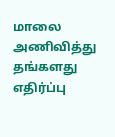மாலை அணிவித்து தங்களது எதிர்ப்பு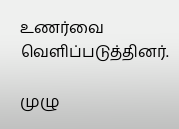உணர்வை வெளிப்படுத்தினர்.

முழு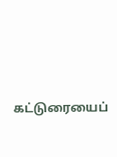கட்டுரையைப்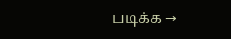படிக்க →